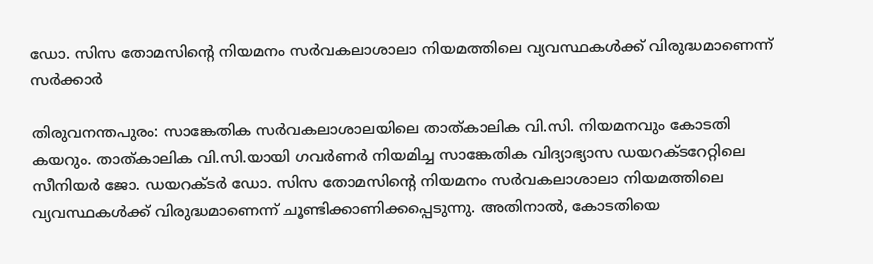ഡോ. സിസ തോമസിന്റെ നിയമനം സർവകലാശാലാ നിയമത്തിലെ വ്യവസ്ഥകൾക്ക് വിരുദ്ധമാണെന്ന് സർക്കാർ

തിരുവനന്തപുരം: സാങ്കേതിക സർവകലാശാലയിലെ താത്കാലിക വി.സി. നിയമനവും കോടതി കയറും. താത്കാലിക വി.സി.യായി ഗവർണർ നിയമിച്ച സാങ്കേതിക വിദ്യാഭ്യാസ ഡയറക്ടറേറ്റിലെ സീനിയർ ജോ. ഡയറക്ടർ ഡോ. സിസ തോമസിന്റെ നിയമനം സർവകലാശാലാ നിയമത്തിലെ വ്യവസ്ഥകൾക്ക് വിരുദ്ധമാണെന്ന് ചൂണ്ടിക്കാണിക്കപ്പെടുന്നു. അതിനാൽ, കോടതിയെ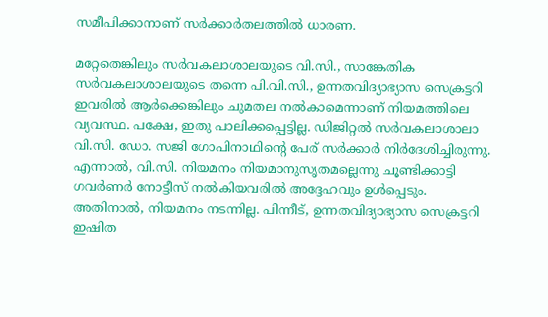സമീപിക്കാനാണ് സർക്കാർതലത്തിൽ ധാരണ.

മറ്റേതെങ്കിലും സർവകലാശാലയുടെ വി.സി., സാങ്കേതിക സർവകലാശാലയുടെ തന്നെ പി.വി.സി., ഉന്നതവിദ്യാഭ്യാസ സെക്രട്ടറി ഇവരിൽ ആർക്കെങ്കിലും ചുമതല നൽകാമെന്നാണ് നിയമത്തിലെ വ്യവസ്ഥ. പക്ഷേ, ഇതു പാലിക്കപ്പെട്ടില്ല. ഡിജിറ്റൽ സർവകലാശാലാ വി.സി. ഡോ. സജി ഗോപിനാഥിന്റെ പേര് സർക്കാർ നിർദേശിച്ചിരുന്നു. എന്നാൽ, വി.സി. നിയമനം നിയമാനുസൃതമല്ലെന്നു ചൂണ്ടിക്കാട്ടി ഗവർണർ നോട്ടീസ് നൽകിയവരിൽ അദ്ദേഹവും ഉൾപ്പെടും. അതിനാൽ, നിയമനം നടന്നില്ല. പിന്നീട്, ഉന്നതവിദ്യാഭ്യാസ സെക്രട്ടറി ഇഷിത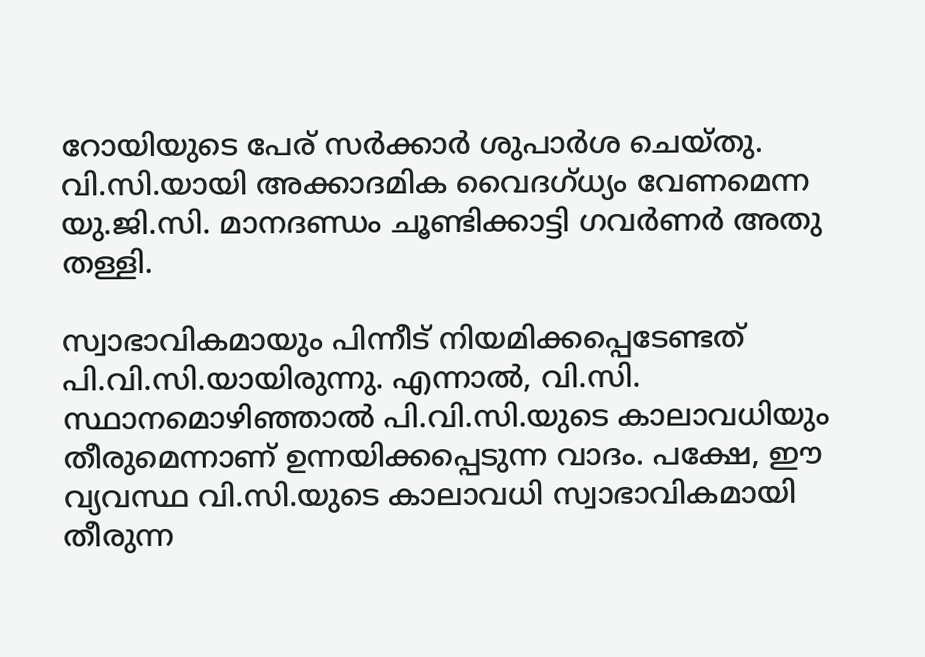റോയിയുടെ പേര് സർക്കാർ ശുപാർശ ചെയ്തു. വി.സി.യായി അക്കാദമിക വൈദഗ്ധ്യം വേണമെന്ന യു.ജി.സി. മാനദണ്ഡം ചൂണ്ടിക്കാട്ടി ഗവർണർ അതു തള്ളി.

സ്വാഭാവികമായും പിന്നീട് നിയമിക്കപ്പെടേണ്ടത് പി.വി.സി.യായിരുന്നു. എന്നാൽ, വി.സി. സ്ഥാനമൊഴിഞ്ഞാൽ പി.വി.സി.യുടെ കാലാവധിയും തീരുമെന്നാണ് ഉന്നയിക്കപ്പെടുന്ന വാദം. പക്ഷേ, ഈ വ്യവസ്ഥ വി.സി.യുടെ കാലാവധി സ്വാഭാവികമായി തീരുന്ന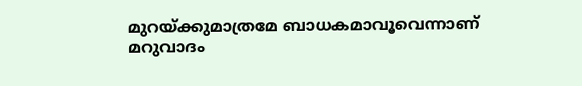മുറയ്ക്കുമാത്രമേ ബാധകമാവൂവെന്നാണ് മറുവാദം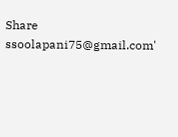Share
ssoolapani75@gmail.com'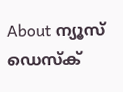About ന്യൂസ് ഡെസ്ക്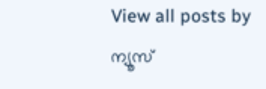View all posts by ന്യൂസ്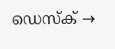ഡെസ്ക് →